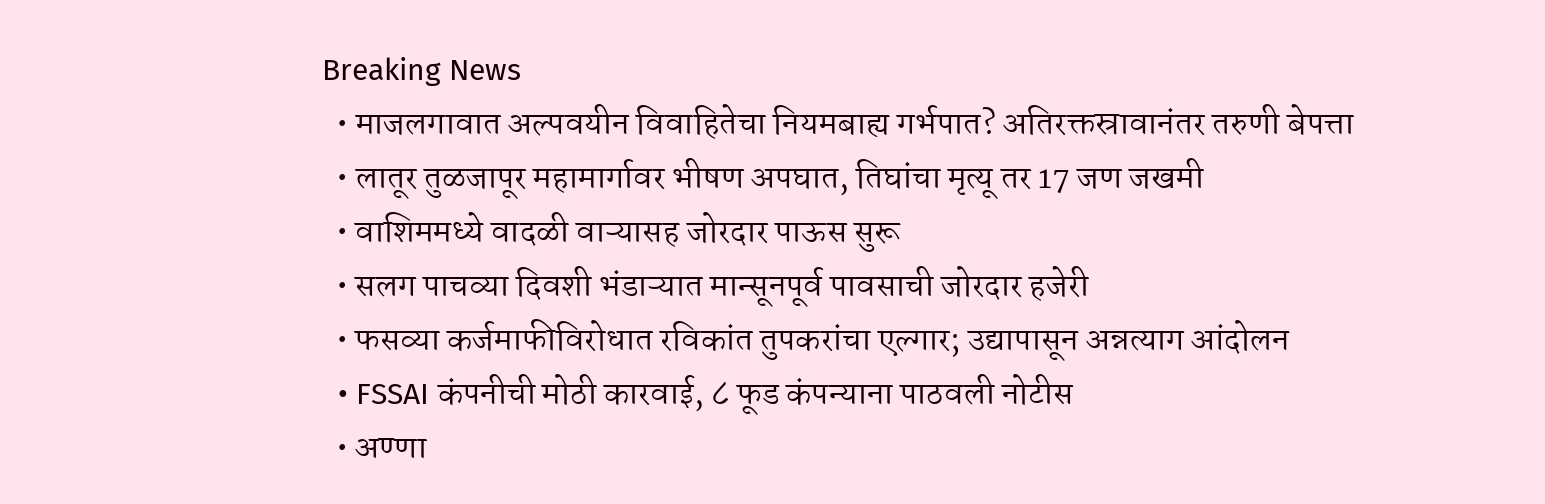Breaking News
  • माजलगावात अल्पवयीन विवाहितेचा नियमबाह्य गर्भपात? अतिरक्तस्रावानंतर तरुणी बेपत्ता
  • लातूर तुळजापूर महामार्गावर भीषण अपघात, तिघांचा मृत्यू तर 17 जण जखमी
  • वाशिममध्ये वादळी वाऱ्यासह जोरदार पाऊस सुरू
  • सलग पाचव्या दिवशी भंडाऱ्यात मान्सूनपूर्व पावसाची जोरदार हजेरी
  • फसव्या कर्जमाफीविरोधात रविकांत तुपकरांचा एल्गार; उद्यापासून अन्नत्याग आंदोलन
  • FSSAI कंपनीची मोठी कारवाई, ८ फूड कंपन्याना पाठवली नोटीस
  • अण्णा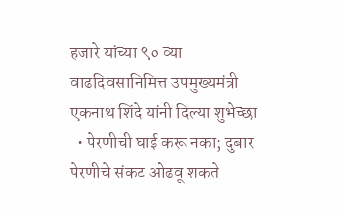हजारे यांच्या ९० व्या वाढदिवसानिमित्त उपमुख्यमंत्री एकनाथ शिंदे यांनी दिल्या शुभेच्छा
  • पेरणीची घाई करू नका; दुबार पेरणीचे संकट ओढवू शकते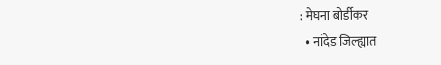: मेघना बोर्डीकर
  • नांदेड जिल्ह्यात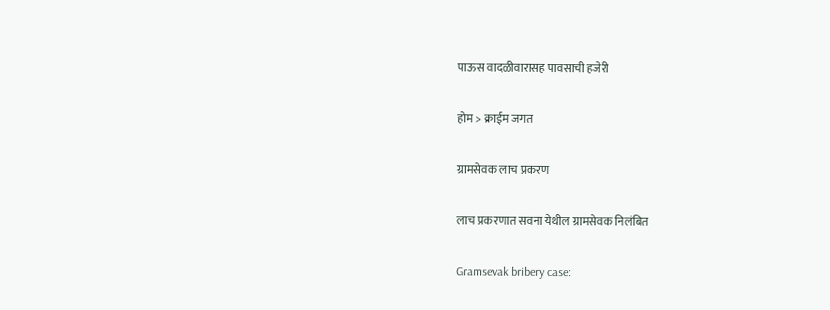पाऊस वादळीवारासह पावसाची हजेरी

होम > क्राईम जगत

ग्रामसेवक लाच प्रकरण

लाच प्रकरणात सवना येथील ग्रामसेवक निलंबित

Gramsevak bribery case: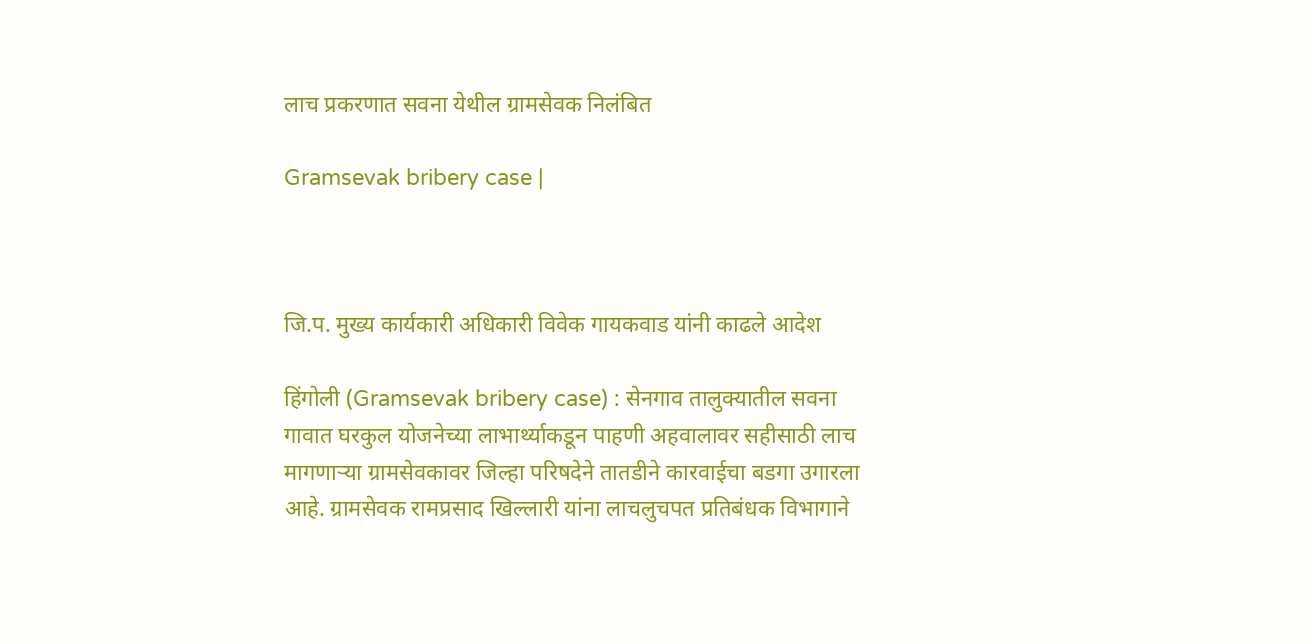लाच प्रकरणात सवना येथील ग्रामसेवक निलंबित

Gramsevak bribery case |



जि.प. मुख्य कार्यकारी अधिकारी विवेक गायकवाड यांनी काढले आदेश

हिंगोली (Gramsevak bribery case) : सेनगाव तालुक्यातील सवना गावात घरकुल योजनेच्या लाभार्थ्याकडून पाहणी अहवालावर सहीसाठी लाच मागणार्‍या ग्रामसेवकावर जिल्हा परिषदेने तातडीने कारवाईचा बडगा उगारला आहे. ग्रामसेवक रामप्रसाद खिल्लारी यांना लाचलुचपत प्रतिबंधक विभागाने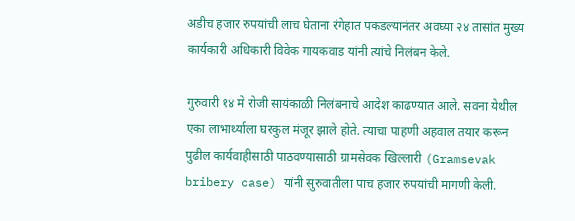अडीच हजार रुपयांची लाच घेताना रंगेहात पकडल्यानंतर अवघ्या २४ तासांत मुख्य कार्यकारी अधिकारी विवेक गायकवाड यांनी त्यांचे निलंबन केले.

गुरुवारी १४ मे रोजी सायंकाळी निलंबनाचे आदेश काढण्यात आले. सवना येथील एका लाभार्थ्याला घरकुल मंजूर झाले होते. त्याचा पाहणी अहवाल तयार करून पुढील कार्यवाहीसाठी पाठवण्यासाठी ग्रामसेवक खिल्लारी (Gramsevak bribery case) यांनी सुरुवातीला पाच हजार रुपयांची मागणी केली.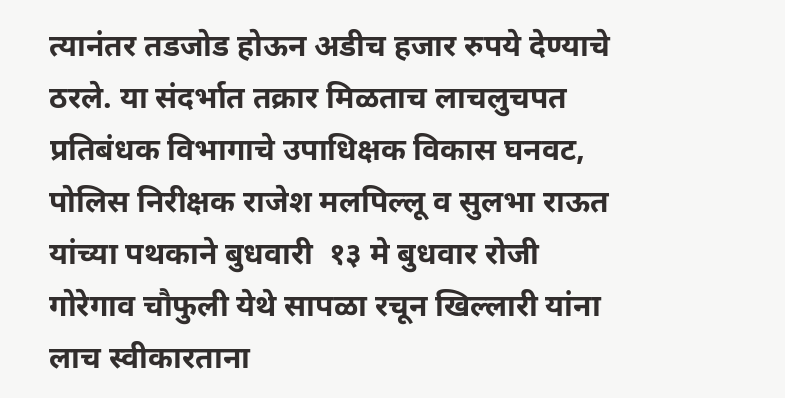त्यानंतर तडजोड होऊन अडीच हजार रुपये देण्याचे ठरले. या संदर्भात तक्रार मिळताच लाचलुचपत प्रतिबंधक विभागाचे उपाधिक्षक विकास घनवट, पोलिस निरीक्षक राजेश मलपिल्लू व सुलभा राऊत यांच्या पथकाने बुधवारी  १३ मे बुधवार रोजी गोरेगाव चौफुली येथे सापळा रचून खिल्लारी यांना लाच स्वीकारताना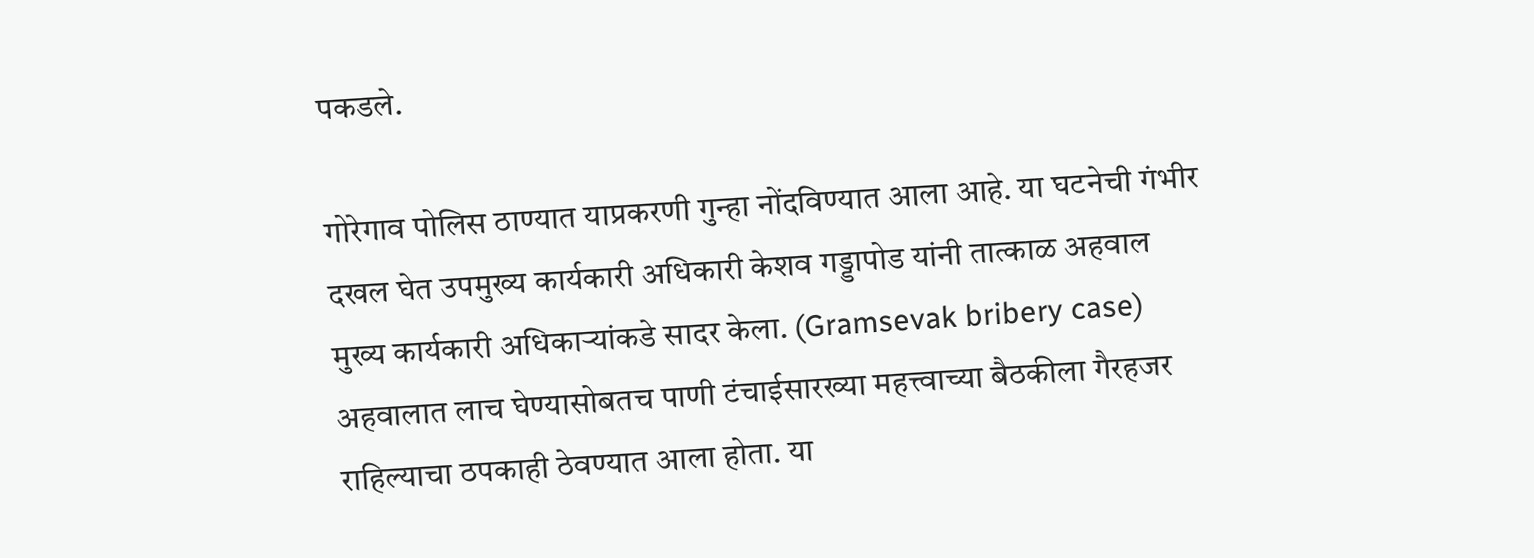पकडले.

गोरेगाव पोलिस ठाण्यात याप्रकरणी गुन्हा नोंदविण्यात आला आहे. या घटनेची गंभीर दखल घेत उपमुख्य कार्यकारी अधिकारी केशव गड्डापोड यांनी तात्काळ अहवाल मुख्य कार्यकारी अधिकार्‍यांकडे सादर केला. (Gramsevak bribery case) अहवालात लाच घेण्यासोबतच पाणी टंचाईसारख्या महत्त्वाच्या बैठकीला गैरहजर राहिल्याचा ठपकाही ठेवण्यात आला होता. या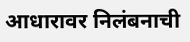आधारावर निलंबनाची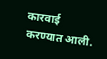कारवाई करण्यात आली.